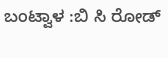ಬಂಟ್ವಾಳ :ಬಿ ಸಿ ರೋಡ್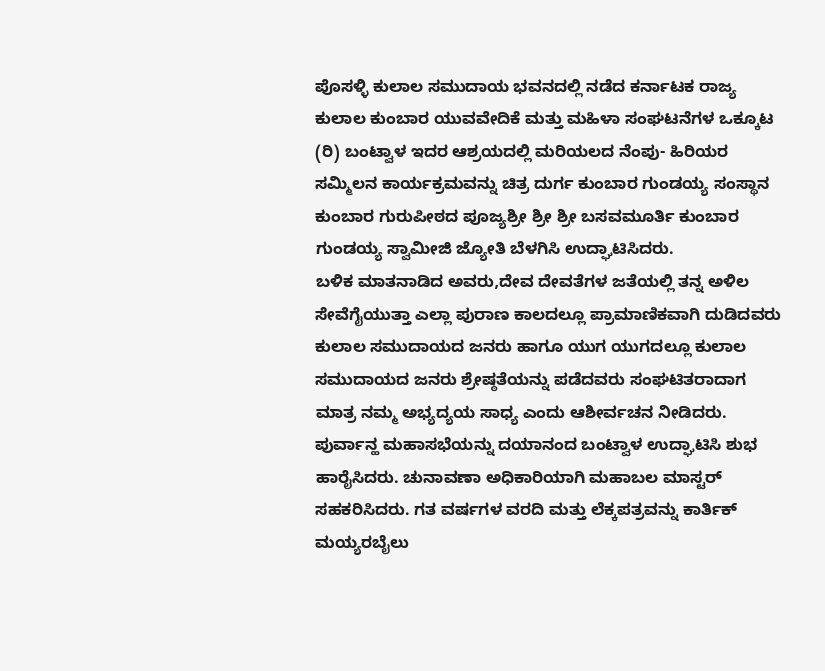ಪೊಸಳ್ಳಿ ಕುಲಾಲ ಸಮುದಾಯ ಭವನದಲ್ಲಿ ನಡೆದ ಕರ್ನಾಟಕ ರಾಜ್ಯ ಕುಲಾಲ ಕುಂಬಾರ ಯುವವೇದಿಕೆ ಮತ್ತು ಮಹಿಳಾ ಸಂಘಟನೆಗಳ ಒಕ್ಕೂಟ (ರಿ) ಬಂಟ್ವಾಳ ಇದರ ಆಶ್ರಯದಲ್ಲಿ ಮರಿಯಲದ ನೆಂಪು- ಹಿರಿಯರ ಸಮ್ಮಿಲನ ಕಾರ್ಯಕ್ರಮವನ್ನು ಚಿತ್ರ ದುರ್ಗ ಕುಂಬಾರ ಗುಂಡಯ್ಯ ಸಂಸ್ಥಾನ ಕುಂಬಾರ ಗುರುಪೀಠದ ಪೂಜ್ಯಶ್ರೀ ಶ್ರೀ ಶ್ರೀ ಬಸವಮೂರ್ತಿ ಕುಂಬಾರ ಗುಂಡಯ್ಯ ಸ್ವಾಮೀಜಿ ಜ್ಯೋತಿ ಬೆಳಗಿಸಿ ಉದ್ಘಾಟಿಸಿದರು.
ಬಳಿಕ ಮಾತನಾಡಿದ ಅವರು,ದೇವ ದೇವತೆಗಳ ಜತೆಯಲ್ಲಿ ತನ್ನ ಅಳಿಲ ಸೇವೆಗೈಯುತ್ತಾ ಎಲ್ಲಾ ಪುರಾಣ ಕಾಲದಲ್ಲೂ ಪ್ರಾಮಾಣಿಕವಾಗಿ ದುಡಿದವರು ಕುಲಾಲ ಸಮುದಾಯದ ಜನರು ಹಾಗೂ ಯುಗ ಯುಗದಲ್ಲೂ ಕುಲಾಲ ಸಮುದಾಯದ ಜನರು ಶ್ರೇಷ್ಠತೆಯನ್ನು ಪಡೆದವರು ಸಂಘಟಿತರಾದಾಗ ಮಾತ್ರ ನಮ್ಮ ಅಭ್ಯದ್ಯಯ ಸಾಧ್ಯ ಎಂದು ಆಶೀರ್ವಚನ ನೀಡಿದರು.
ಪುರ್ವಾನ್ಹ ಮಹಾಸಭೆಯನ್ನು ದಯಾನಂದ ಬಂಟ್ವಾಳ ಉದ್ಘಾಟಿಸಿ ಶುಭ ಹಾರೈಸಿದರು. ಚುನಾವಣಾ ಅಧಿಕಾರಿಯಾಗಿ ಮಹಾಬಲ ಮಾಸ್ಟರ್ ಸಹಕರಿಸಿದರು. ಗತ ವರ್ಷಗಳ ವರದಿ ಮತ್ತು ಲೆಕ್ಕಪತ್ರವನ್ನು ಕಾರ್ತಿಕ್ ಮಯ್ಯರಬೈಲು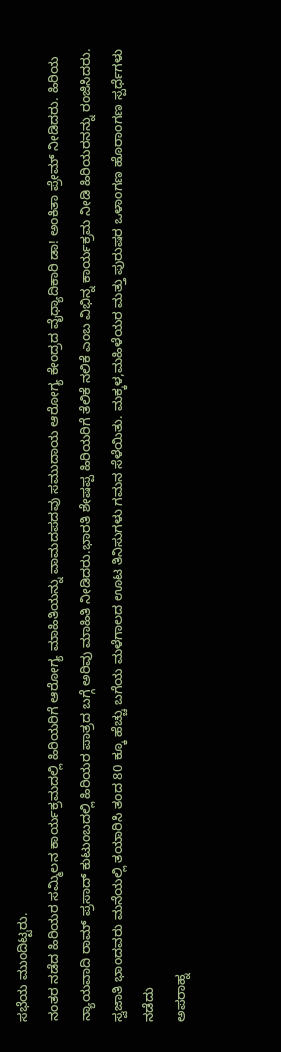ಸಭೆಯ ಮುಂದಿಟ್ಟರು.
ನಂತರ ನಡೆದ ಹಿರಿಯರ ಸಮ್ಮಿಲನ ಕಾರ್ಯಕ್ರಮದಲ್ಲಿ ಹಿರಿಯರಿಗೆ ಆರೋಗ್ಯ ಮಾಹಿತಿಯನ್ನು ವಾಮದಪದವು ಸಮುದಾಯ ಆರೋಗ್ಯ ಕೇಂದ್ರದ ವೈಧ್ಯಾದಿಕಾರಿ ಡಾ! ಅಂಕಿತಾ ಪ್ರೇಮ್ ನೀಡಿದರು. ಹಿರಿಯ ನ್ಯಾಯವಾದಿ ರಾಮ್ ಪ್ರಸಾದ್ ಕುಟುಂಬದಲ್ಲಿ ಹಿರಿಯರ ಪಾತ್ರದ ಬಗ್ಗೆ ಅರಿವು ಮಾಹಿತಿ ನೀಡಿದರು.ಭಾರತಿ ಶೇಷಪ್ಪ ಹಿರಿಯರಿಗೆ ತೆಲಿಕೆ ನಲಿಕೆ ಎಂಬ ವಿಭಿನ್ನ ಕಾರ್ಯಕ್ರಮ ನೀಡಿ ಹಿರಿಯರನನ್ನು ರಂಜಿಸಿದರು.
ಸ್ವಜಾತಿ ಭಾಂದವರು ಮನೆಯಲ್ಲಿ ತಯಾರಿಸಿ ತಂದ 80 ಕ್ಕೂ ಹೆಚ್ಚು ಬಗೆಯ ಮಳೆಗಾಲದ ಊಟ ತಿನಿಸುಗಳು ಗಮನ ಸೆಳೆಯಿತು. ಮಕ್ಕಳ,ಮಹಿಳೆಯರ ಮತ್ತು ಪುರುಷರ ಒಳಾಂಗಣ ಹೊರಾಂಗಣ ಸ್ಪರ್ಧೆಗಳು ನಡೆದು
ಅಪರಾಹ್ನ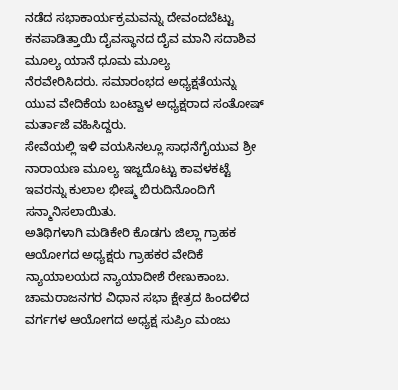ನಡೆದ ಸಭಾಕಾರ್ಯಕ್ರಮವನ್ನು ದೇವಂದಬೆಟ್ಟು ಕನಪಾಡಿತ್ತಾಯಿ ದೈವಸ್ಥಾನದ ದೈವ ಮಾನಿ ಸದಾಶಿವ ಮೂಲ್ಯ ಯಾನೆ ಧೂಮ ಮೂಲ್ಯ
ನೆರವೇರಿಸಿದರು. ಸಮಾರಂಭದ ಅಧ್ಯಕ್ಷತೆಯನ್ನು ಯುವ ವೇದಿಕೆಯ ಬಂಟ್ವಾಳ ಅಧ್ಯಕ್ಷರಾದ ಸಂತೋಷ್ ಮರ್ತಾಜೆ ವಹಿಸಿದ್ದರು.
ಸೇವೆಯಲ್ಲಿ ಇಳಿ ವಯಸಿನಲ್ಲೂ ಸಾಧನೆಗೈಯುವ ಶ್ರೀ ನಾರಾಯಣ ಮೂಲ್ಯ ಇಜ್ಜದೊಟ್ಟು ಕಾವಳಕಟ್ಟೆ ಇವರನ್ನು ಕುಲಾಲ ಭೀಷ್ಮ ಬಿರುದಿನೊಂದಿಗೆ ಸನ್ಮಾನಿಸಲಾಯಿತು.
ಅತಿಥಿಗಳಾಗಿ ಮಡಿಕೇರಿ ಕೊಡಗು ಜಿಲ್ಲಾ ಗ್ರಾಹಕ ಆಯೋಗದ ಅಧ್ಯಕ್ಷರು ಗ್ರಾಹಕರ ವೇದಿಕೆ ನ್ಯಾಯಾಲಯದ ನ್ಯಾಯಾದೀಶೆ ರೇಣುಕಾಂಬ. ಚಾಮರಾಜನಗರ ವಿಧಾನ ಸಭಾ ಕ್ಷೇತ್ರದ ಹಿಂದಳಿದ ವರ್ಗಗಳ ಆಯೋಗದ ಅಧ್ಯಕ್ಷ ಸುಪ್ರಿಂ ಮಂಜು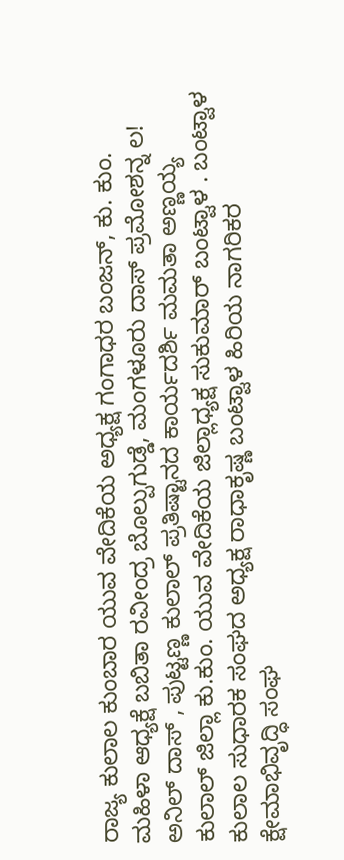ರಾಜ್ಯ ಕುಲಾಲ ಕುಂಬಾರ ಯುವ ವೇದಿಕೆಯ ಅಧ್ಯಕ್ಷ ಗಂಗಾಧರ ಬಂಜನ್, ಕು. ಕುಂ. ಮಹಿಳಾ ಆಧ್ಯಕ್ಷೆ ಬಬಿತಾ ರವೀಂದ್ರ ಬೊಲ್ಪುಗುಡ್ಡೆ, ಮಂಗಳೂರು ದಾಸ್ ಪ್ರಮೋಶನ್ನ ಲ! ಅನಿಲ್ ದಾಸ್ , ಪುಟ್ಟಣ್ಣ ಕುಲಾಲ್ ಪ್ರತಿಷ್ಟಾನದ ಕಾರ್ಯದರ್ಶಿ ಮಮತಾ ಅಣ್ಣಯ್ಯ ಕುಲಾಲ್ ಜಿಲ್ಲಾ ಕು.ಕುಂ. ಯುವ ವೇದಿಕೆಯ ಜಿಲ್ಲಾಧ್ಯಕ್ಷ ಸುಕುಮಾರ್ ಬಂಟ್ವಾಳ . ಬಂಟ್ವಾಳ ಕುಲಾಲ ಸುಧಾರಕ ಸಂಘದ ಅಧ್ಯಕ್ಷ ರಾಧಾಕೃಷ್ಣ ಬಂಟ್ವಾಳ ಹಿರಿಯ ನಾಗರಿಕರ ಕ್ಷೇಮಾಭಿವೃದ್ಧಿ ಸಂಘ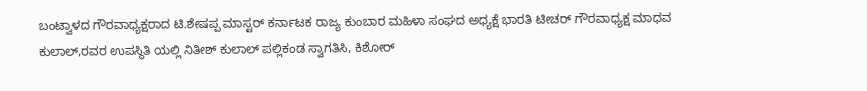ಬಂಟ್ವಾಳದ ಗೌರವಾಧ್ಯಕ್ಷರಾದ ಟಿ.ಶೇಷಪ್ಪ ಮಾಸ್ಟರ್ ಕರ್ನಾಟಕ ರಾಜ್ಯ ಕುಂಬಾರ ಮಹಿಳಾ ಸಂಘದ ಅಧ್ಯಕ್ಷೆ ಭಾರತಿ ಟೀಚರ್ ಗೌರವಾಧ್ಯಕ್ಷ ಮಾಧವ ಕುಲಾಲ್,ರವರ ಉಪಸ್ಥಿತಿ ಯಲ್ಲಿ ನಿತೀಶ್ ಕುಲಾಲ್ ಪಲ್ಲಿಕಂಡ ಸ್ವಾಗತಿಸಿ, ಕಿಶೋರ್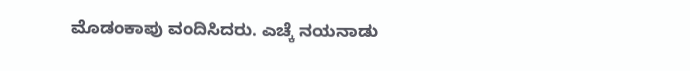ಮೊಡಂಕಾಪು ವಂದಿಸಿದರು. ಎಚ್ಕೆ ನಯನಾಡು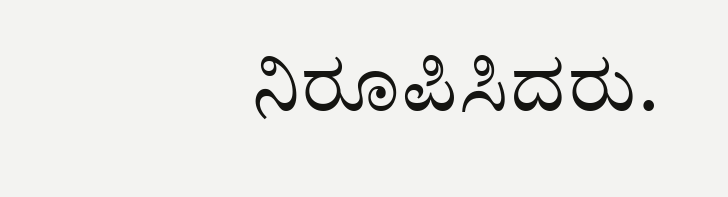ನಿರೂಪಿಸಿದರು.